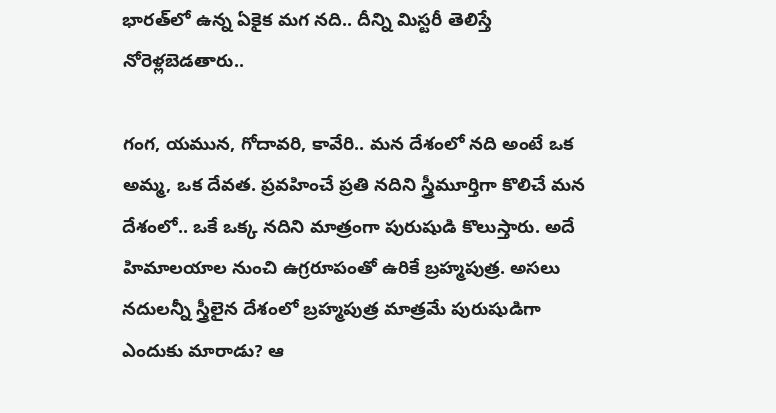భారత్‌లో ఉన్న ఏకైక మగ నది.. దీన్ని మిస్టరీ తెలిస్తే నోరెళ్లబెడతారు..

గంగ, యమున, గోదావరి, కావేరి.. మన దేశంలో నది అంటే ఒక అమ్మ, ఒక దేవత. ప్రవహించే ప్రతి నదిని స్త్రీమూర్తిగా కొలిచే మన దేశంలో.. ఒకే ఒక్క నదిని మాత్రంగా పురుషుడి కొలుస్తారు. అదే హిమాలయాల నుంచి ఉగ్రరూపంతో ఉరికే బ్రహ్మపుత్ర. అసలు నదులన్నీ స్త్రీలైన దేశంలో బ్రహ్మపుత్ర మాత్రమే పురుషుడిగా ఎందుకు మారాడు? ఆ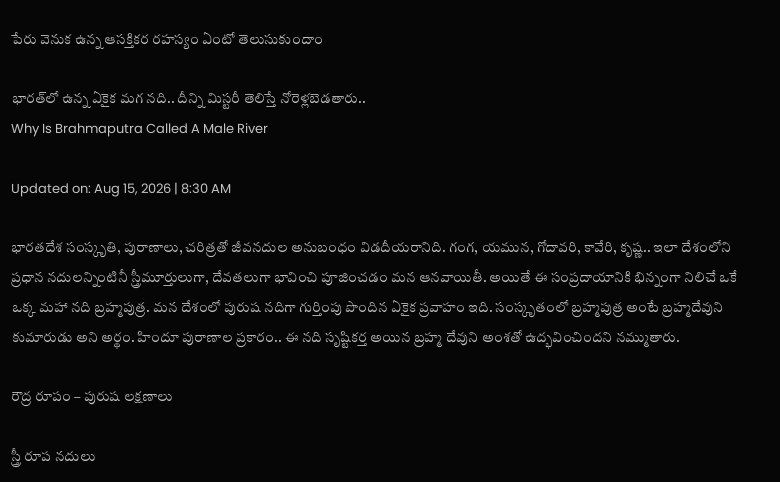పేరు వెనుక ఉన్న ఆసక్తికర రహస్యం ఏంటో తెలుసుకుందాం

భారత్‌లో ఉన్న ఏకైక మగ నది.. దీన్ని మిస్టరీ తెలిస్తే నోరెళ్లబెడతారు..
Why Is Brahmaputra Called A Male River

Updated on: Aug 15, 2026 | 8:30 AM

భారతదేశ సంస్కృతి, పురాణాలు, చరిత్రతో జీవనదుల అనుబంధం విడదీయరానిది. గంగ, యమున, గోదావరి, కావేరి, కృష్ణ.. ఇలా దేశంలోని ప్రధాన నదులన్నింటినీ స్త్రీమూర్తులుగా, దేవతలుగా భావించి పూజించడం మన ఆనవాయితీ. అయితే ఈ సంప్రదాయానికి భిన్నంగా నిలిచే ఒకే ఒక్క మహా నది బ్రహ్మపుత్ర. మన దేశంలో పురుష నదిగా గుర్తింపు పొందిన ఏకైక ప్రవాహం ఇది. సంస్కృతంలో బ్రహ్మపుత్ర అంటే బ్రహ్మదేవుని కుమారుడు అని అర్థం. హిందూ పురాణాల ప్రకారం.. ఈ నది సృష్టికర్త అయిన బ్రహ్మ దేవుని అంశతో ఉద్భవించిందని నమ్ముతారు.

రౌద్ర రూపం – పురుష లక్షణాలు

స్త్రీ రూప నదులు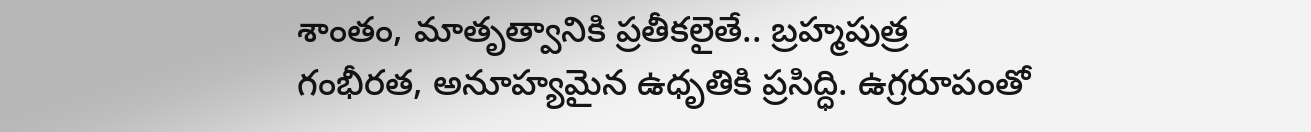శాంతం, మాతృత్వానికి ప్రతీకలైతే.. బ్రహ్మపుత్ర గంభీరత, అనూహ్యమైన ఉధృతికి ప్రసిద్ధి. ఉగ్రరూపంతో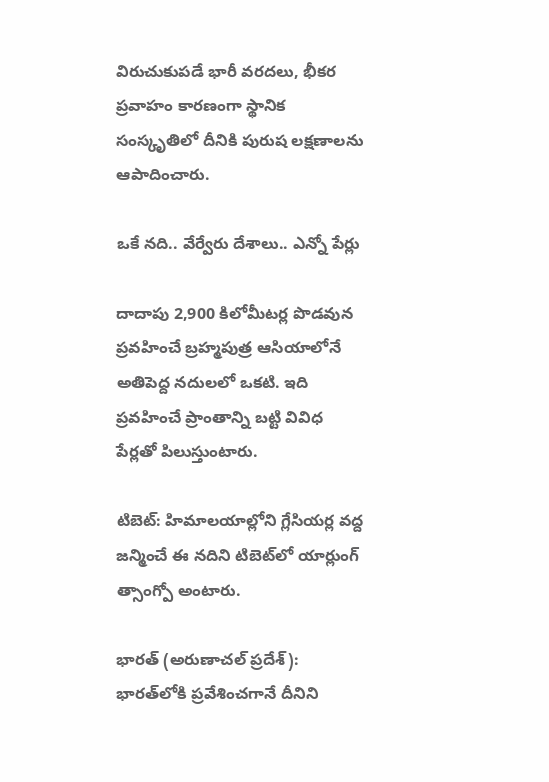విరుచుకుపడే భారీ వరదలు, భీకర ప్రవాహం కారణంగా స్థానిక సంస్కృతిలో దీనికి పురుష లక్షణాలను ఆపాదించారు.

ఒకే నది.. వేర్వేరు దేశాలు.. ఎన్నో పేర్లు

దాదాపు 2,900 కిలోమీటర్ల పొడవున ప్రవహించే బ్రహ్మపుత్ర ఆసియాలోనే అతిపెద్ద నదులలో ఒకటి. ఇది ప్రవహించే ప్రాంతాన్ని బట్టి వివిధ పేర్లతో పిలుస్తుంటారు.

టిబెట్: హిమాలయాల్లోని గ్లేసియర్ల వద్ద జన్మించే ఈ నదిని టిబెట్‌లో యార్లుంగ్ త్సాంగ్పో అంటారు.

భారత్ (అరుణాచల్ ప్రదేశ్): భారత్‌లోకి ప్రవేశించగానే దీనిని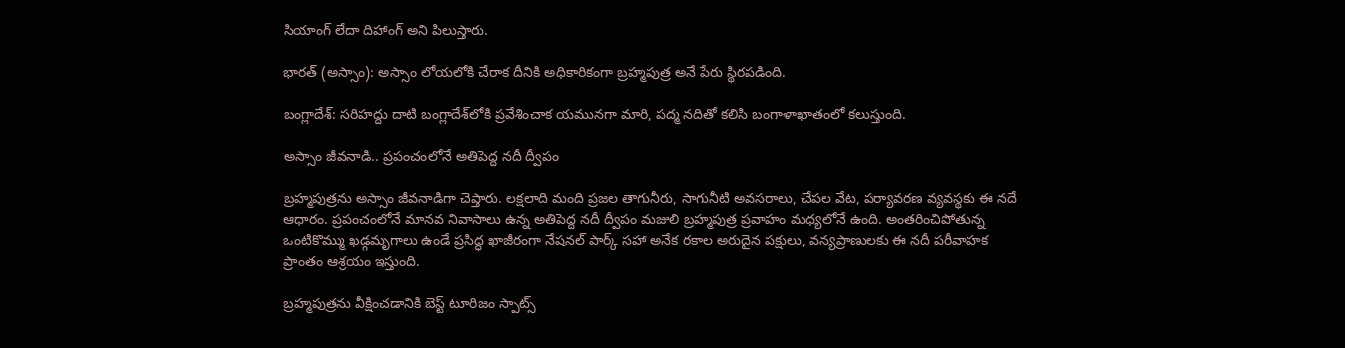సియాంగ్ లేదా దిహాంగ్ అని పిలుస్తారు.

భారత్ (అస్సాం): అస్సాం లోయలోకి చేరాక దీనికి అధికారికంగా బ్రహ్మపుత్ర అనే పేరు స్థిరపడింది.

బంగ్లాదేశ్: సరిహద్దు దాటి బంగ్లాదేశ్‌లోకి ప్రవేశించాక యమునగా మారి, పద్మ నదితో కలిసి బంగాళాఖాతంలో కలుస్తుంది.

అస్సాం జీవనాడి.. ప్రపంచంలోనే అతిపెద్ద నదీ ద్వీపం

బ్రహ్మపుత్రను అస్సాం జీవనాడిగా చెప్తారు. లక్షలాది మంది ప్రజల తాగునీరు, సాగునీటి అవసరాలు, చేపల వేట, పర్యావరణ వ్యవస్థకు ఈ నదే ఆధారం. ప్రపంచంలోనే మానవ నివాసాలు ఉన్న అతిపెద్ద నదీ ద్వీపం మజులి బ్రహ్మపుత్ర ప్రవాహం మధ్యలోనే ఉంది. అంతరించిపోతున్న ఒంటికొమ్ము ఖడ్గమృగాలు ఉండే ప్రసిద్ధ ఖాజీరంగా నేషనల్ పార్క్ సహా అనేక రకాల అరుదైన పక్షులు, వన్యప్రాణులకు ఈ నదీ పరీవాహక ప్రాంతం ఆశ్రయం ఇస్తుంది.

బ్రహ్మపుత్రను వీక్షించడానికి బెస్ట్ టూరిజం స్పాట్స్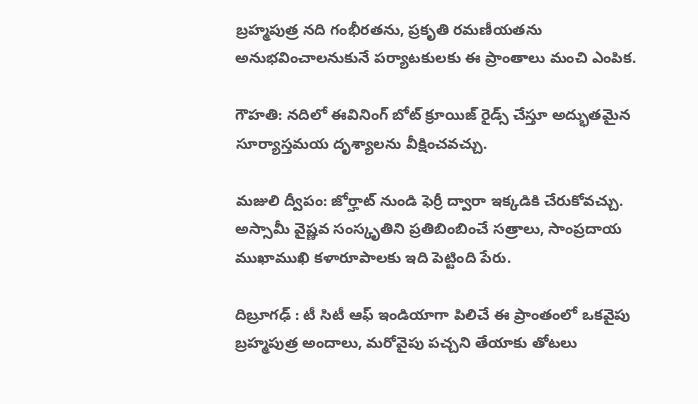బ్రహ్మపుత్ర నది గంభీరతను, ప్రకృతి రమణీయతను అనుభవించాలనుకునే పర్యాటకులకు ఈ ప్రాంతాలు మంచి ఎంపిక.

గౌహతి: నదిలో ఈవినింగ్ బోట్ క్రూయిజ్ రైడ్స్ చేస్తూ అద్భుతమైన సూర్యాస్తమయ దృశ్యాలను వీక్షించవచ్చు.

మజులి ద్వీపం: జోర్హాట్ నుండి ఫెర్రీ ద్వారా ఇక్కడికి చేరుకోవచ్చు. అస్సామీ వైష్ణవ సంస్కృతిని ప్రతిబింబించే సత్రాలు, సాంప్రదాయ ముఖాముఖి కళారూపాలకు ఇది పెట్టింది పేరు.

దిబ్రూగఢ్ : టీ సిటీ ఆఫ్ ఇండియాగా పిలిచే ఈ ప్రాంతంలో ఒకవైపు బ్రహ్మపుత్ర అందాలు, మరోవైపు పచ్చని తేయాకు తోటలు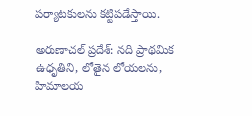పర్యాటకులను కట్టిపడేస్తాయి.

అరుణాచల్ ప్రదేశ్: నది ప్రాథమిక ఉధృతిని, లోతైన లోయలను, హిమాలయ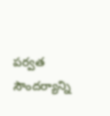పర్వత సౌందర్యాన్ని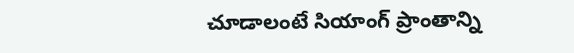చూడాలంటే సియాంగ్ ప్రాంతాన్ని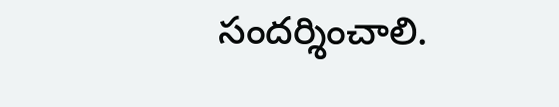సందర్శించాలి.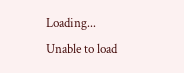Loading...
Unable to load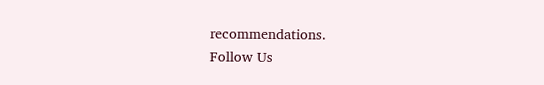recommendations.
Follow Us